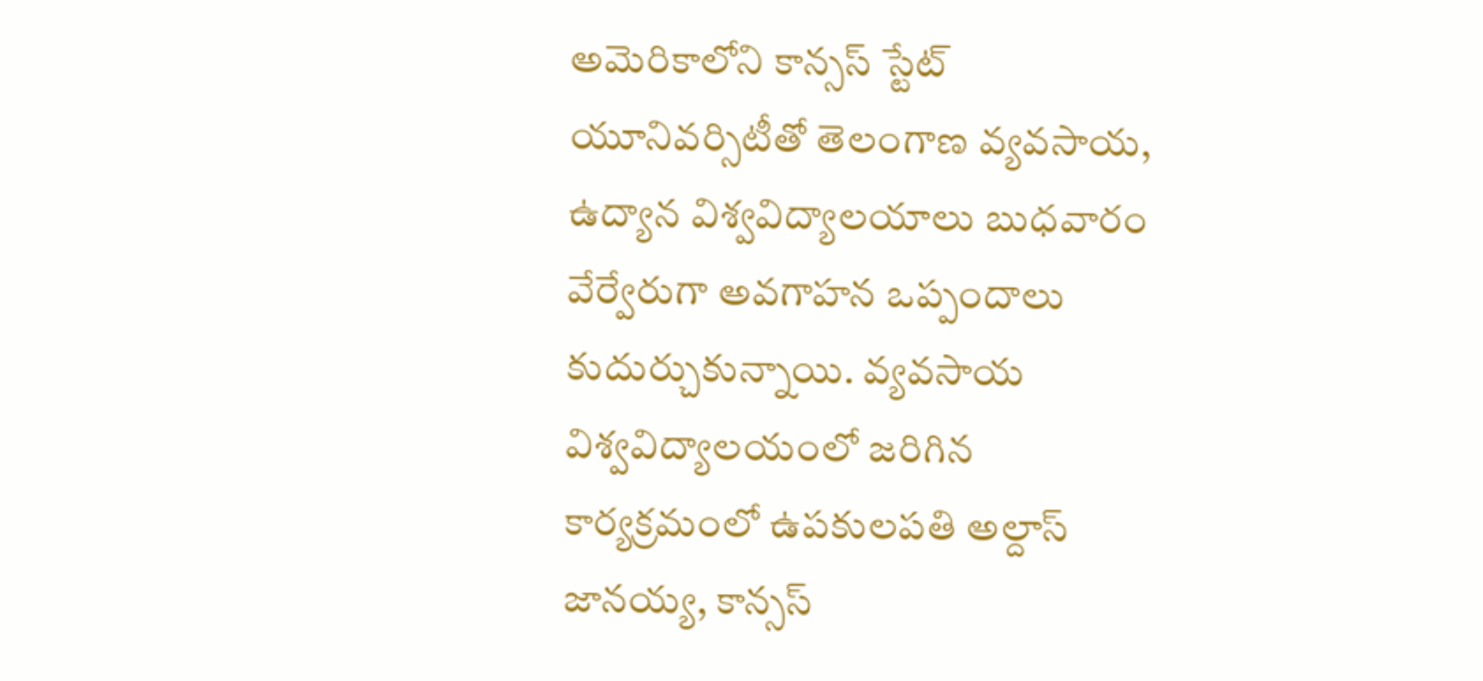అమెరికాలోని కాన్సస్‌ స్టేట్‌ యూనివర్సిటీతో తెలంగాణ వ్యవసాయ, ఉద్యాన విశ్వవిద్యాలయాలు బుధవారం వేర్వేరుగా అవగాహన ఒప్పందాలు కుదుర్చుకున్నాయి. వ్యవసాయ విశ్వవిద్యాలయంలో జరిగిన కార్యక్రమంలో ఉపకులపతి అల్దాస్‌ జానయ్య, కాన్సస్‌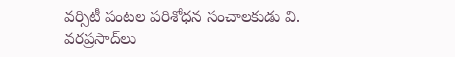వర్సిటీ పంటల పరిశోధన సంచాలకుడు వి. వరప్రసాద్‌లు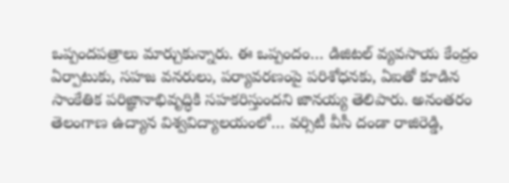ఒప్పందపత్రాలు మార్చుకున్నారు. ఈ ఒప్పందం… డిజిటల్‌ వ్యవసాయ కేంద్రం ఏర్పాటుకు, సహజ వనరులు, పర్యావరణంపై పరిశోధనకు, ఏఐతో కూడిన సాంకేతిక పరిజ్ఞానాభివృద్ధికి సహకరిస్తుందని జానయ్య తెలిపారు. అనంతరం తెలంగాణ ఉద్యాన విశ్వవిద్యాలయంలో… వర్సిటీ వీసీ దండా రాజిరెడ్డి,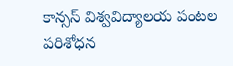కాన్సస్‌ విశ్వవిద్యాలయ పంటల పరిశోధన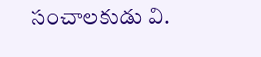సంచాలకుడు వి.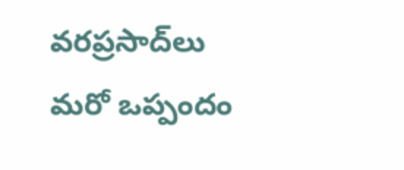వరప్రసాద్‌లు మరో ఒప్పందం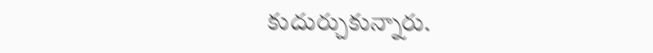కుదుర్చుకున్నారు.